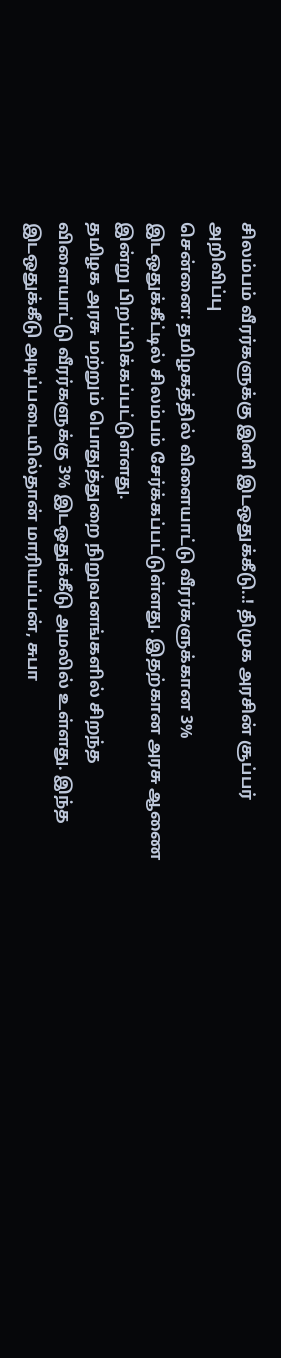சிலம்பம் வீரர்களுக்கு இனி இடஒதுக்கீடு..! திமுக அரசின் சூப்பர் அறிவிப்பு
சென்னை: தமிழகத்தில் விளையாட்டு வீரர்களுக்கான 3% இடஒதுக்கீட்டில் சிலம்பம் சேர்க்கப்பட்டுள்ளது. இதற்கான அரசு ஆணை இன்று பிறப்பிக்கப்பட்டுள்ளது.
தமிழக அரசு மற்றும் பொதுத்துறை நிறுவனங்களில் சிறந்த விளையாட்டு வீரர்களுக்கு 3% இடஒதுக்கீடு அமலில் உள்ளது. இந்த இடஒதுக்கீடு அடிப்படையில்தான் மாரியப்பன், சுபா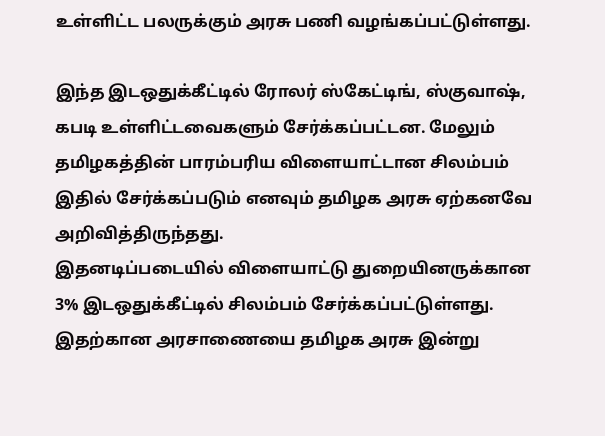உள்ளிட்ட பலருக்கும் அரசு பணி வழங்கப்பட்டுள்ளது.

இந்த இடஒதுக்கீட்டில் ரோலர் ஸ்கேட்டிங், ஸ்குவாஷ், கபடி உள்ளிட்டவைகளும் சேர்க்கப்பட்டன. மேலும் தமிழகத்தின் பாரம்பரிய விளையாட்டான சிலம்பம் இதில் சேர்க்கப்படும் எனவும் தமிழக அரசு ஏற்கனவே அறிவித்திருந்தது.
இதனடிப்படையில் விளையாட்டு துறையினருக்கான 3% இடஒதுக்கீட்டில் சிலம்பம் சேர்க்கப்பட்டுள்ளது. இதற்கான அரசாணையை தமிழக அரசு இன்று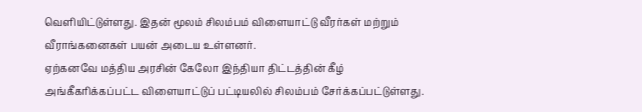வெளியிட்டுள்ளது. இதன் மூலம் சிலம்பம் விளையாட்டு வீரர்கள் மற்றும் வீராங்கனைகள் பயன் அடைய உள்ளனர்.
ஏற்கனவே மத்திய அரசின் கேலோ இந்தியா திட்டத்தின் கீழ் அங்கீகரிக்கப்பட்ட விளையாட்டுப் பட்டியலில் சிலம்பம் சேர்க்கப்பட்டுள்ளது.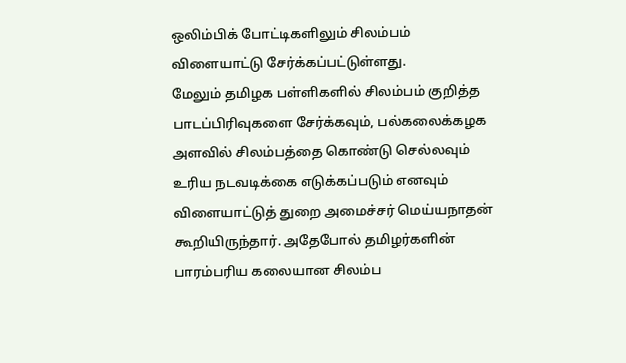ஒலிம்பிக் போட்டிகளிலும் சிலம்பம் விளையாட்டு சேர்க்கப்பட்டுள்ளது.
மேலும் தமிழக பள்ளிகளில் சிலம்பம் குறித்த பாடப்பிரிவுகளை சேர்க்கவும், பல்கலைக்கழக அளவில் சிலம்பத்தை கொண்டு செல்லவும் உரிய நடவடிக்கை எடுக்கப்படும் எனவும் விளையாட்டுத் துறை அமைச்சர் மெய்யநாதன் கூறியிருந்தார். அதேபோல் தமிழர்களின் பாரம்பரிய கலையான சிலம்ப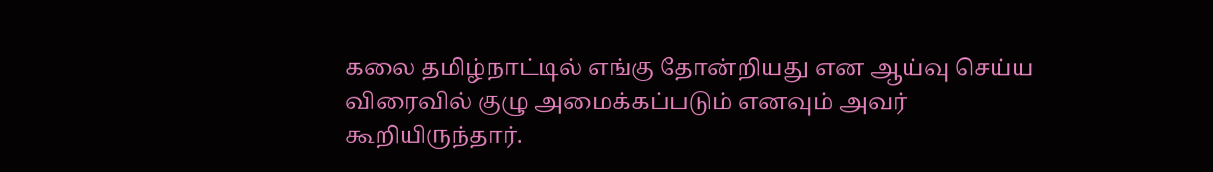கலை தமிழ்நாட்டில் எங்கு தோன்றியது என ஆய்வு செய்ய விரைவில் குழு அமைக்கப்படும் எனவும் அவர் கூறியிருந்தார்.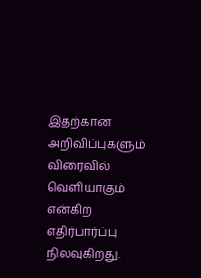இதற்கான அறிவிப்புகளும் விரைவில் வெளியாகும் என்கிற எதிர்பார்ப்பு நிலவுகிறது.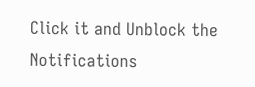Click it and Unblock the Notifications